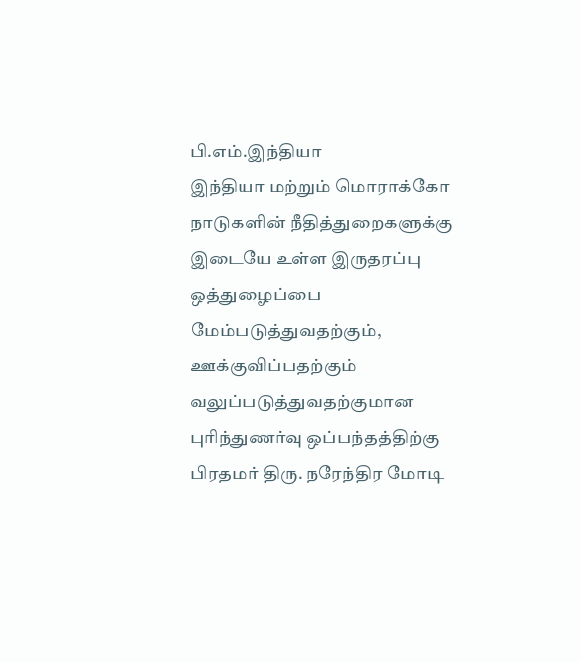பி.எம்.இந்தியா
இந்தியா மற்றும் மொராக்கோ நாடுகளின் நீதித்துறைகளுக்கு இடையே உள்ள இருதரப்பு ஒத்துழைப்பை மேம்படுத்துவதற்கும், ஊக்குவிப்பதற்கும் வலுப்படுத்துவதற்குமான புரிந்துணர்வு ஒப்பந்தத்திற்கு பிரதமர் திரு. நரேந்திர மோடி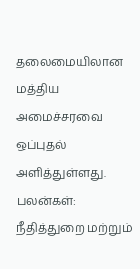தலைமையிலான மத்திய அமைச்சரவை ஒப்புதல் அளித்துள்ளது.
பலன்கள்:
நீதித்துறை மற்றும்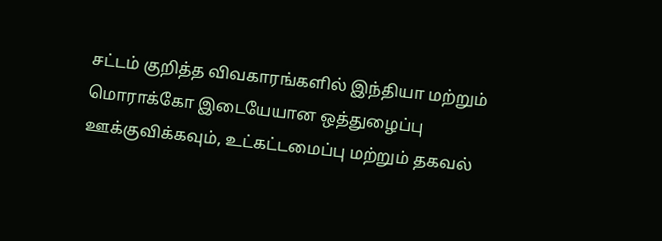சட்டம் குறித்த விவகாரங்களில் இந்தியா மற்றும் மொராக்கோ இடையேயான ஒத்துழைப்பு ஊக்குவிக்கவும், உட்கட்டமைப்பு மற்றும் தகவல்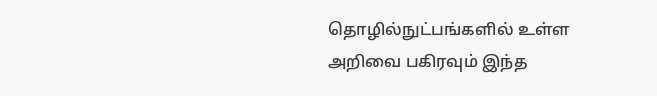தொழில்நுட்பங்களில் உள்ள அறிவை பகிரவும் இந்த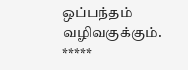ஒப்பந்தம் வழிவகுக்கும்.
*****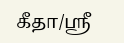கீதா/ஸ்ரீ